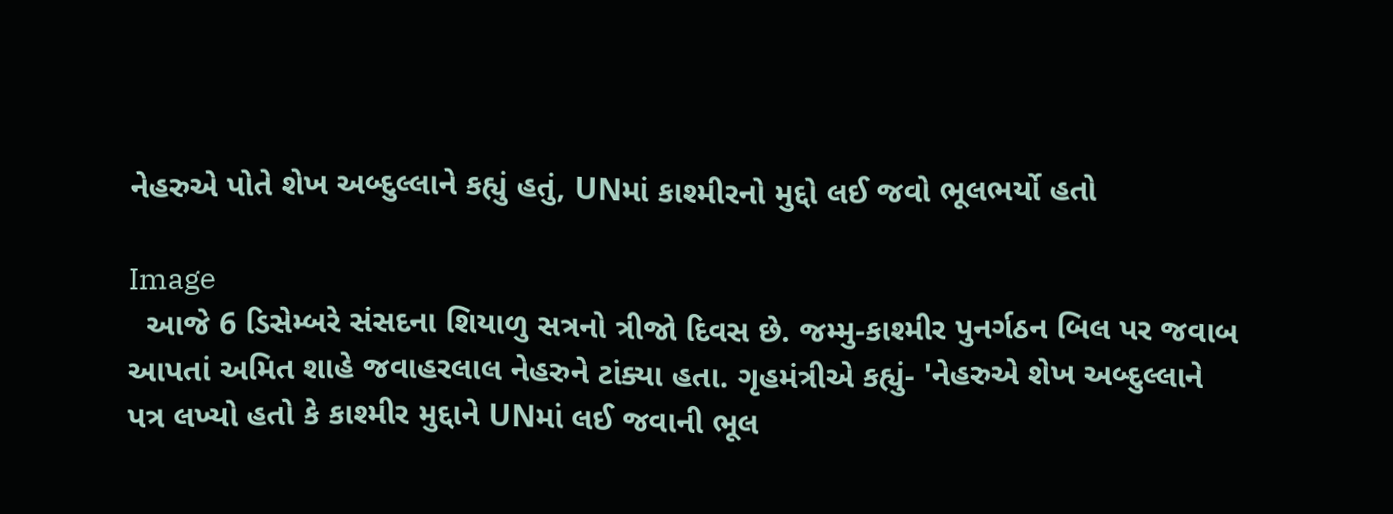નેહરુએ પોતે શેખ અબ્દુલ્લાને કહ્યું હતું, UNમાં કાશ્મીરનો મુદ્દો લઈ જવો ભૂલભર્યો હતો

Image
  આજે 6 ડિસેમ્બરે સંસદના શિયાળુ સત્રનો ત્રીજો દિવસ છે. જમ્મુ-કાશ્મીર પુનર્ગઠન બિલ પર જવાબ આપતાં અમિત શાહે જવાહરલાલ નેહરુને ટાંક્યા હતા. ગૃહમંત્રીએ કહ્યું- 'નેહરુએ શેખ અબ્દુલ્લાને પત્ર લખ્યો હતો કે કાશ્મીર મુદ્દાને UNમાં લઈ જવાની ભૂલ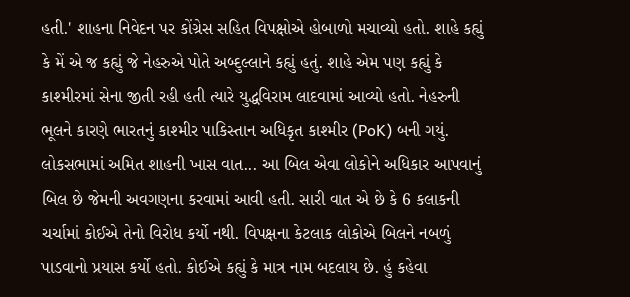હતી.' શાહના નિવેદન પર કોંગ્રેસ સહિત વિપક્ષોએ હોબાળો મચાવ્યો હતો. શાહે કહ્યું કે મેં એ જ કહ્યું જે નેહરુએ પોતે અબ્દુલ્લાને કહ્યું હતું. શાહે એમ પણ કહ્યું કે કાશ્મીરમાં સેના જીતી રહી હતી ત્યારે યુદ્ધવિરામ લાદવામાં આવ્યો હતો. નેહરુની ભૂલને કારણે ભારતનું કાશ્મીર પાકિસ્તાન અધિકૃત કાશ્મીર (PoK) બની ગયું. લોકસભામાં અમિત શાહની ખાસ વાત... આ બિલ એવા લોકોને અધિકાર આપવાનું બિલ છે જેમની અવગણના કરવામાં આવી હતી. સારી વાત એ છે કે 6 કલાકની ચર્ચામાં કોઈએ તેનો વિરોધ કર્યો નથી. વિપક્ષના કેટલાક લોકોએ બિલને નબળું પાડવાનો પ્રયાસ કર્યો હતો. કોઈએ કહ્યું કે માત્ર નામ બદલાય છે. હું કહેવા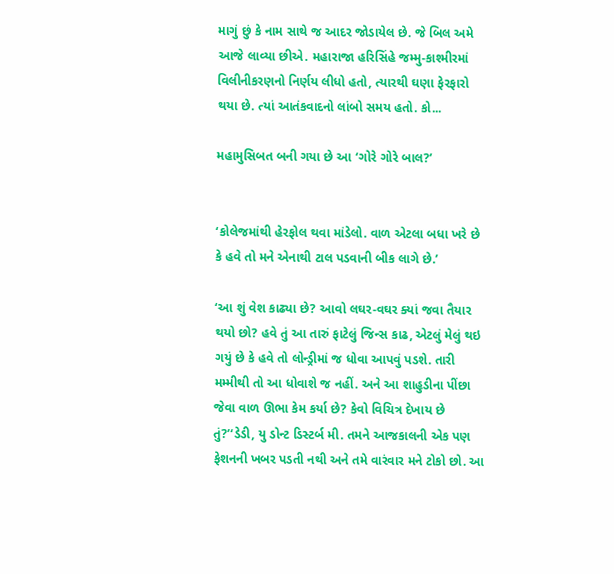માગું છું કે નામ સાથે જ આદર જોડાયેલ છે. જે બિલ અમે આજે લાવ્યા છીએ. મહારાજા હરિસિંહે જમ્મુ-કાશ્મીરમાં વિલીનીકરણનો નિર્ણય લીધો હતો, ત્યારથી ઘણા ફેરફારો થયા છે. ત્યાં આતંકવાદનો લાંબો સમય હતો. કો...

મહામુસિબત બની ગયા છે આ ‘ગોરે ગોરે બાલ?’


‘કોલેજમાંથી હેરફોલ થવા માંડેલો. વાળ એટલા બધા ખરે છે કે હવે તો મને એનાથી ટાલ પડવાની બીક લાગે છે.’

‘આ શું વેશ કાઢ્યા છે? આવો લઘર-વઘર ક્યાં જવા તૈયાર થયો છો? હવે તું આ તારું ફાટેલું જિન્સ કાઢ, એટલું મેલું થઇ ગયું છે કે હવે તો લોન્ડ્રીમાં જ ધોવા આપવું પડશે. તારી મમ્મીથી તો આ ધોવાશે જ નહીં. અને આ શાહુડીના પીંછા જેવા વાળ ઊભા કેમ કર્યા છે? કેવો વિચિત્ર દેખાય છે તું?’‘ડેડી, યુ ડોન્ટ ડિસ્ટર્બ મી. તમને આજકાલની એક પણ ફેશનની ખબર પડતી નથી અને તમે વારંવાર મને ટોકો છો. આ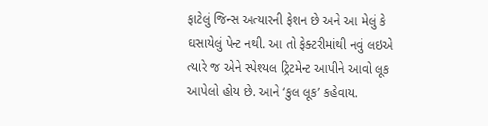ફાટેલું જિન્સ અત્યારની ફેશન છે અને આ મેલું કે ઘસાયેલું પેન્ટ નથી. આ તો ફેક્ટરીમાંથી નવું લઇએ ત્યારે જ એને સ્પેશ્યલ ટ્રિટમેન્ટ આપીને આવો લૂક આપેલો હોય છે. આને ‘કુલ લૂક’ કહેવાય.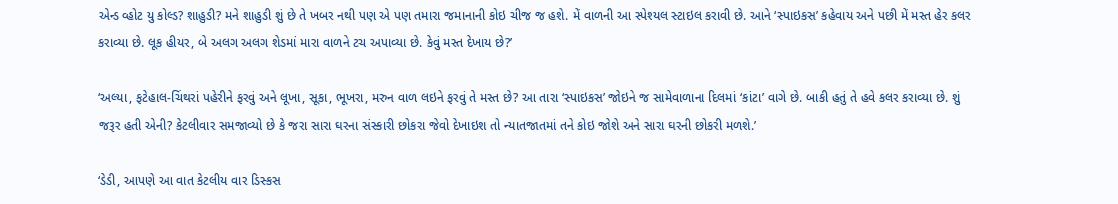એન્ડ વ્હોટ યુ કોલ્ડ? શાહુડી? મને શાહુડી શું છે તે ખબર નથી પણ એ પણ તમારા જમાનાની કોઇ ચીજ જ હશે. મેં વાળની આ સ્પેશ્યલ સ્ટાઇલ કરાવી છે. આને ‘સ્પાઇકસ’ કહેવાય અને પછી મેં મસ્ત હેર કલર કરાવ્યા છે. લૂક હીયર, બે અલગ અલગ શેડમાં મારા વાળને ટચ અપાવ્યા છે. કેવું મસ્ત દેખાય છે?’

‘અલ્યા, ફટેહાલ-ચિંથરાં પહેરીને ફરવું અને લૂખા, સૂકા, ભૂખરા, મરુન વાળ લઇને ફરવું તે મસ્ત છે? આ તારા ‘સ્પાઇકસ’ જોઇને જ સામેવાળાના દિલમાં ‘કાંટા’ વાગે છે. બાકી હતું તે હવે કલર કરાવ્યા છે. શું જરૂર હતી એની? કેટલીવાર સમજાવ્યો છે કે જરા સારા ઘરના સંસ્કારી છોકરા જેવો દેખાઇશ તો ન્યાતજાતમાં તને કોઇ જોશે અને સારા ઘરની છોકરી મળશે.’

‘ડેડી, આપણે આ વાત કેટલીય વાર ડિસ્કસ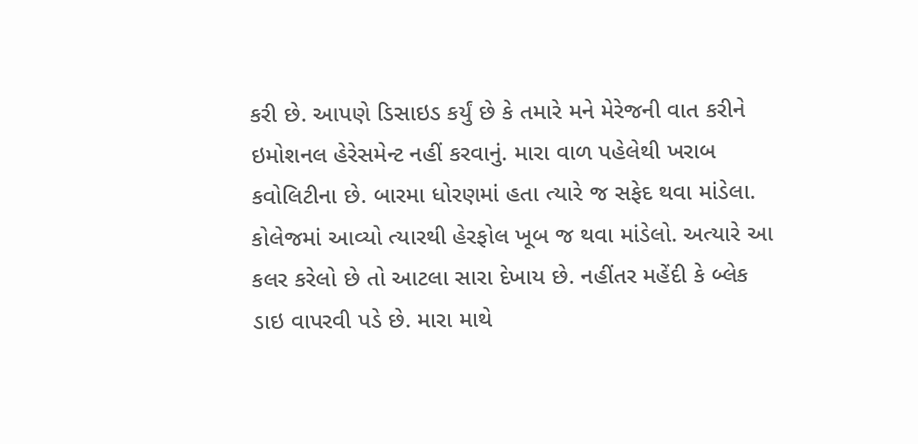કરી છે. આપણે ડિસાઇડ કર્યું છે કે તમારે મને મેરેજની વાત કરીને ઇમોશનલ હેરેસમેન્ટ નહીં કરવાનું. મારા વાળ પહેલેથી ખરાબ કવોલિટીના છે. બારમા ધોરણમાં હતા ત્યારે જ સફેદ થવા માંડેલા. કોલેજમાં આવ્યો ત્યારથી હેરફોલ ખૂબ જ થવા માંડેલો. અત્યારે આ કલર કરેલો છે તો આટલા સારા દેખાય છે. નહીંતર મહેંદી કે બ્લેક ડાઇ વાપરવી પડે છે. મારા માથે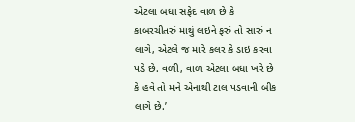એટલા બધા સફેદ વાળ છે કે કાબરચીતરું માથું લઇને ફરું તો સારું ન લાગે, એટલે જ મારે કલર કે ડાઇ કરવા પડે છે. વળી, વાળ એટલા બધા ખરે છે કે હવે તો મને એનાથી ટાલ પડવાની બીક લાગે છે.’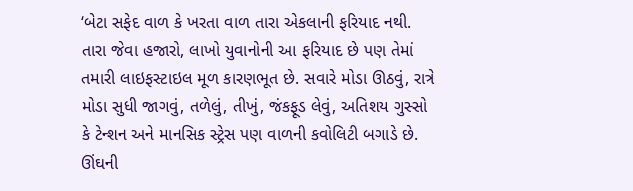‘બેટા સફેદ વાળ કે ખરતા વાળ તારા એકલાની ફરિયાદ નથી. તારા જેવા હજારો, લાખો યુવાનોની આ ફરિયાદ છે પણ તેમાં તમારી લાઇફસ્ટાઇલ મૂળ કારણભૂત છે. સવારે મોડા ઊઠવું, રાત્રે મોડા સુધી જાગવું, તળેલું, તીખું, જંકફૂડ લેવું, અતિશય ગુસ્સો કે ટેન્શન અને માનસિક સ્ટ્રેસ પણ વાળની કવોલિટી બગાડે છે. ઊંઘની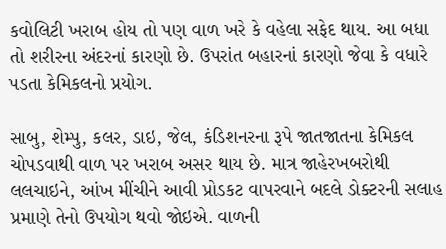કવોલિટી ખરાબ હોય તો પણ વાળ ખરે કે વહેલા સફેદ થાય. આ બધા તો શરીરના અંદરનાં કારણો છે. ઉપરાંત બહારનાં કારણો જેવા કે વધારે પડતા કેમિકલનો પ્રયોગ.

સાબુ, શેમ્પુ, કલર, ડાઇ, જેલ, કંડિશનરના રૂપે જાતજાતના કેમિકલ ચોપડવાથી વાળ પર ખરાબ અસર થાય છે. માત્ર જાહેરખબરોથી લલચાઇને, આંખ મીંચીને આવી પ્રોડકટ વાપરવાને બદલે ડોક્ટરની સલાહ પ્રમાણે તેનો ઉપયોગ થવો જોઇએ. વાળની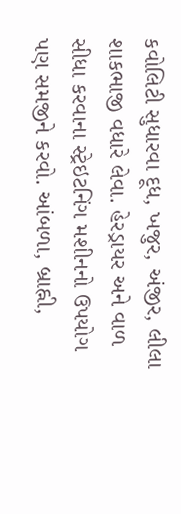કવોલિટી સુધારવા દૂધ, ખજુર, અંજીર, લીલા શાકભાજી વધારે લેવા. હેરડ્રાયર અને વાળ સીધા કરવાના સ્ટ્રેઇટનિંગ મશીનનો ઉપયોગ પણ સમજીને કરવો. આંબળા, બ્રાહ્ની,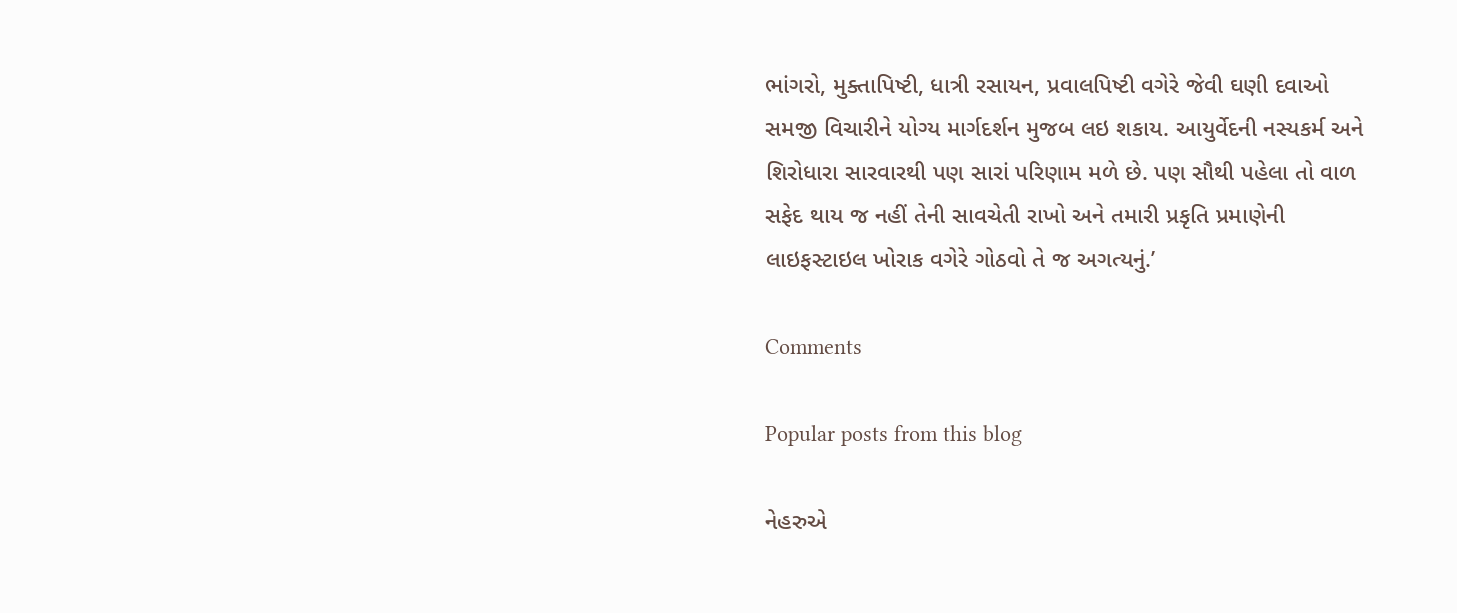ભાંગરો, મુક્તાપિષ્ટી, ધાત્રી રસાયન, પ્રવાલપિષ્ટી વગેરે જેવી ઘણી દવાઓ સમજી વિચારીને યોગ્ય માર્ગદર્શન મુજબ લઇ શકાય. આયુર્વેદની નસ્યકર્મ અને શિરોધારા સારવારથી પણ સારાં પરિણામ મળે છે. પણ સૌથી પહેલા તો વાળ સફેદ થાય જ નહીં તેની સાવચેતી રાખો અને તમારી પ્રકૃતિ પ્રમાણેની લાઇફસ્ટાઇલ ખોરાક વગેરે ગોઠવો તે જ અગત્યનું.’

Comments

Popular posts from this blog

નેહરુએ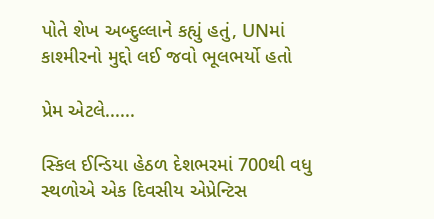પોતે શેખ અબ્દુલ્લાને કહ્યું હતું, UNમાં કાશ્મીરનો મુદ્દો લઈ જવો ભૂલભર્યો હતો

પ્રેમ એટલે......

સ્કિલ ઈન્ડિયા હેઠળ દેશભરમાં 700થી વધુ સ્થળોએ એક દિવસીય એપ્રેન્ટિસ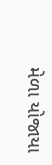મેળા યોજાયા